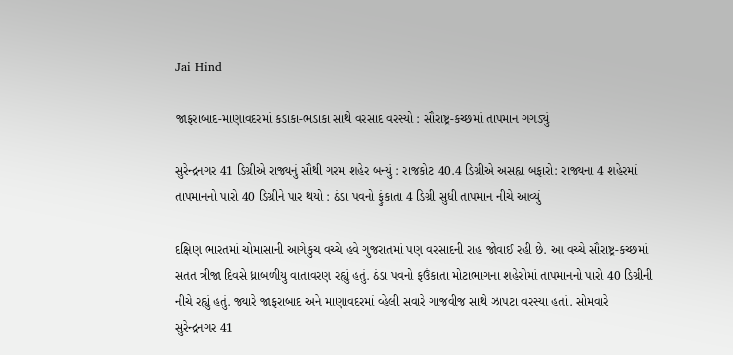Jai Hind

જાફરાબાદ-માણાવદરમાં કડાકા-ભડાકા સાથે વરસાદ વરસ્યો : સૌરાષ્ટ્ર-કચ્છમાં તાપમાન ગગડ્યું

સુરેન્દ્રનગર 41 ડિગ્રીએ રાજ્યનું સૌથી ગરમ શહેર બન્યું : રાજકોટ 40.4 ડિગ્રીએ અસહ્ય બફારો: રાજ્યના 4 શહેરમાં તાપમાનનો પારો 40 ડિગ્રીને પાર થયો : ઠંડા પવનો ફુંકાતા 4 ડિગ્રી સુધી તાપમાન નીચે આવ્યું

દક્ષિણ ભારતમાં ચોમાસાની આગેકુચ વચ્ચે હવે ગુજરાતમાં પણ વરસાદની રાહ જોવાઈ રહી છે. આ વચ્ચે સૌરાષ્ટ્ર-કચ્છમાં સતત ત્રીજા દિવસે ધ્રાબળીયુ વાતાવરણ રહ્યું હતું. ઠંડા પવનો ફઉંકાતા મોટાભાગના શહેરોમાં તાપમાનનો પારો 40 ડિગ્રીની નીચે રહ્યું હતું. જ્યારે જાફરાબાદ અને માણાવદરમાં વ્હેલી સવારે ગાજવીજ સાથે ઝાપટા વરસ્યા હતાં. સોમવારે સુરેન્દ્રનગર 41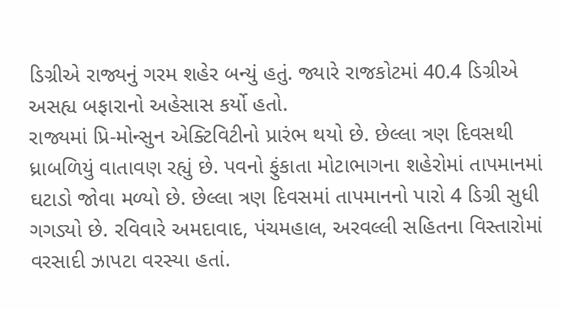ડિગ્રીએ રાજ્યનું ગરમ શહેર બન્યું હતું. જ્યારે રાજકોટમાં 40.4 ડિગ્રીએ અસહ્ય બફારાનો અહેસાસ કર્યો હતો.
રાજ્યમાં પ્રિ-મોન્સુન એક્ટિવિટીનો પ્રારંભ થયો છે. છેલ્લા ત્રણ દિવસથી ધ્રાબળિયું વાતાવણ રહ્યું છે. પવનો ફુંકાતા મોટાભાગના શહેરોમાં તાપમાનમાં ઘટાડો જોવા મળ્યો છે. છેલ્લા ત્રણ દિવસમાં તાપમાનનો પારો 4 ડિગ્રી સુધી ગગડ્યો છે. રવિવારે અમદાવાદ, પંચમહાલ, અરવલ્લી સહિતના વિસ્તારોમાં વરસાદી ઝાપટા વરસ્યા હતાં.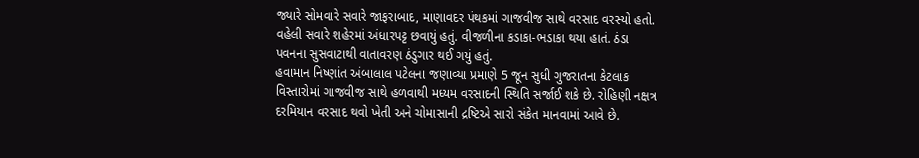જ્યારે સોમવારે સવારે જાફરાબાદ, માણાવદર પંથકમાં ગાજવીજ સાથે વરસાદ વરસ્યો હતો. વહેલી સવારે શહેરમાં અંધારપટ્ટ છવાયું હતું. વીજળીના કડાકા-ભડાકા થયા હાતં. ઠંડા પવનના સુસવાટાથી વાતાવરણ ઠંડુગાર થઈ ગયું હતું.
હવામાન નિષ્ણાંત અંબાલાલ પટેલના જણાવ્યા પ્રમાણે 5 જૂન સુધી ગુજરાતના કેટલાક વિસ્તારોમાં ગાજવીજ સાથે હળવાથી મધ્યમ વરસાદની સ્થિતિ સર્જાઈ શકે છે. રોહિણી નક્ષત્ર દરમિયાન વરસાદ થવો ખેતી અને ચોમાસાની દ્રષ્ટિએ સારો સંકેત માનવામાં આવે છે.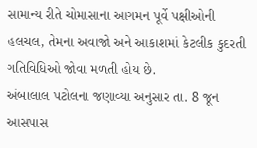સામાન્ય રીતે ચોમાસાના આગમન પૂર્વે પક્ષીઓની હલચલ, તેમના અવાજો અને આકાશમાં કેટલીક કુદરતી ગતિવિધિઓ જોવા મળતી હોય છે.
અંબાલાલ પટોલના જણાવ્યા અનુસાર તા. 8 જૂન આસપાસ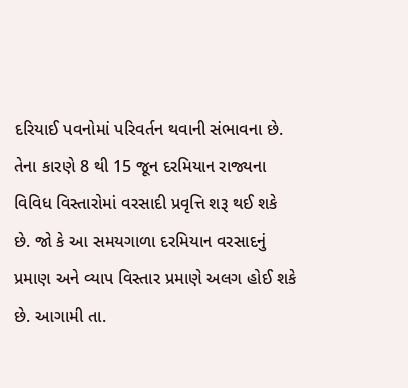દરિયાઈ પવનોમાં પરિવર્તન થવાની સંભાવના છે. તેના કારણે 8 થી 15 જૂન દરમિયાન રાજ્યના વિવિધ વિસ્તારોમાં વરસાદી પ્રવૃત્તિ શરૂ થઈ શકે છે. જો કે આ સમયગાળા દરમિયાન વરસાદનું પ્રમાણ અને વ્યાપ વિસ્તાર પ્રમાણે અલગ હોઈ શકે છે. આગામી તા.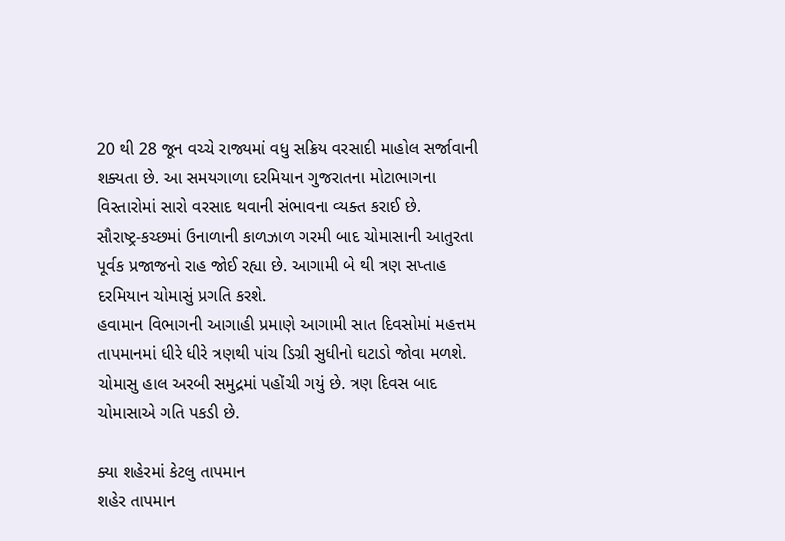20 થી 28 જૂન વચ્ચે રાજ્યમાં વધુ સક્રિય વરસાદી માહોલ સર્જાવાની શક્યતા છે. આ સમયગાળા દરમિયાન ગુજરાતના મોટાભાગના વિસ્તારોમાં સારો વરસાદ થવાની સંભાવના વ્યક્ત કરાઈ છે.
સૌરાષ્ટ્ર-કચ્છમાં ઉનાળાની કાળઝાળ ગરમી બાદ ચોમાસાની આતુરતા પૂર્વક પ્રજાજનો રાહ જોઈ રહ્યા છે. આગામી બે થી ત્રણ સપ્તાહ દરમિયાન ચોમાસું પ્રગતિ કરશે.
હવામાન વિભાગની આગાહી પ્રમાણે આગામી સાત દિવસોમાં મહત્તમ તાપમાનમાં ધીરે ધીરે ત્રણથી પાંચ ડિગ્રી સુધીનો ઘટાડો જોવા મળશે. ચોમાસુ હાલ અરબી સમુદ્રમાં પહોંચી ગયું છે. ત્રણ દિવસ બાદ ચોમાસાએ ગતિ પકડી છે.

ક્યા શહેરમાં કેટલુ તાપમાન
શહેર તાપમાન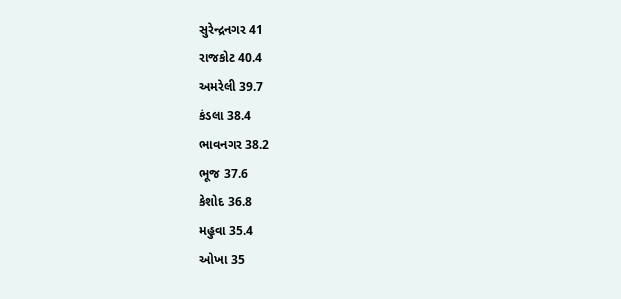સુરેન્દ્રનગર 41
રાજકોટ 40.4
અમરેલી 39.7
કંડલા 38.4
ભાવનગર 38.2
ભૂજ 37.6
કેશોદ 36.8
મહુવા 35.4
ઓખા 35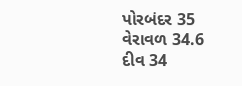પોરબંદર 35
વેરાવળ 34.6
દીવ 34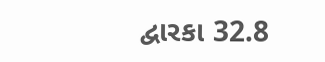દ્વારકા 32.8